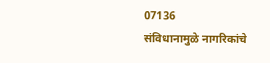07136
संविधानामुळे नागरिकांचे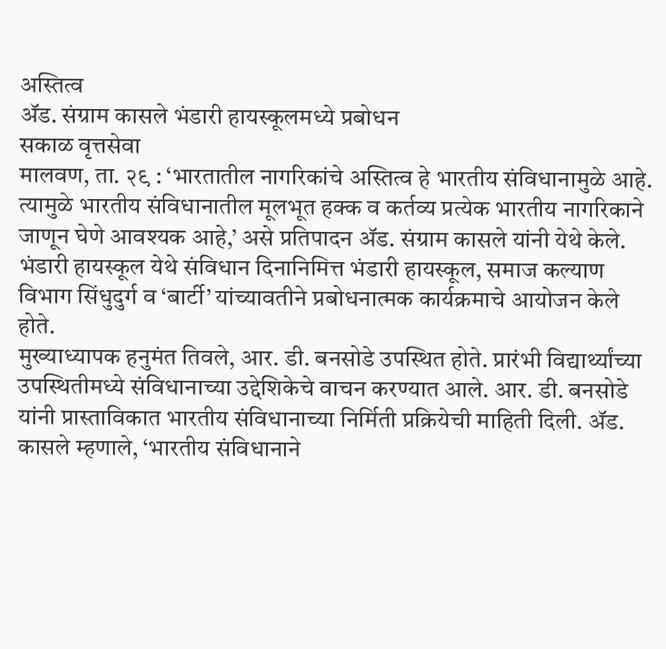अस्तित्व
ॲड. संग्राम कासले भंडारी हायस्कूलमध्ये प्रबोधन
सकाळ वृत्तसेवा
मालवण, ता. २९ : ‘भारतातील नागरिकांचे अस्तित्व हे भारतीय संविधानामुळे आहे. त्यामुळे भारतीय संविधानातील मूलभूत हक्क व कर्तव्य प्रत्येक भारतीय नागरिकाने जाणून घेणे आवश्यक आहे,’ असे प्रतिपादन ॲड. संग्राम कासले यांनी येथे केले.
भंडारी हायस्कूल येथे संविधान दिनानिमित्त भंडारी हायस्कूल, समाज कल्याण विभाग सिंधुदुर्ग व ‘बार्टी’ यांच्यावतीने प्रबोधनात्मक कार्यक्रमाचे आयोजन केले होते.
मुख्याध्यापक हनुमंत तिवले, आर. डी. बनसोडे उपस्थित होते. प्रारंभी विद्यार्थ्यांच्या उपस्थितीमध्ये संविधानाच्या उद्देशिकेचे वाचन करण्यात आले. आर. डी. बनसोडे यांनी प्रास्ताविकात भारतीय संविधानाच्या निर्मिती प्रक्रियेची माहिती दिली. ॲड. कासले म्हणाले, ‘भारतीय संविधानाने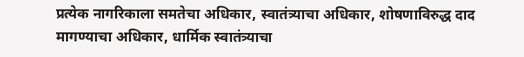प्रत्येक नागरिकाला समतेचा अधिकार, स्वातंत्र्याचा अधिकार, शोषणाविरुद्ध दाद मागण्याचा अधिकार, धार्मिक स्वातंत्र्याचा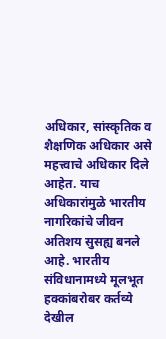अधिकार, सांस्कृतिक व शैक्षणिक अधिकार असे महत्त्वाचे अधिकार दिले आहेत. याच अधिकारांमुळे भारतीय नागरिकांचे जीवन अतिशय सुसह्य बनले आहे. भारतीय संविधानामध्ये मूलभूत हक्कांबरोबर कर्तव्ये देखील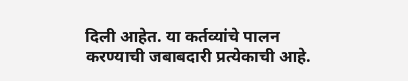दिली आहेत. या कर्तव्यांचे पालन करण्याची जबाबदारी प्रत्येकाची आहे.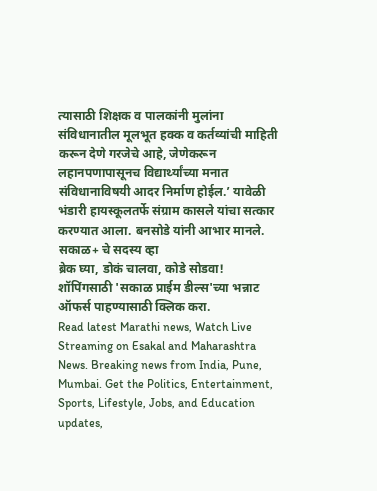त्यासाठी शिक्षक व पालकांनी मुलांना संविधानातील मूलभूत हक्क व कर्तव्यांची माहिती करून देणे गरजेचे आहे, जेणेकरून लहानपणापासूनच विद्यार्थ्यांच्या मनात संविधानाविषयी आदर निर्माण होईल.’ यावेळी भंडारी हायस्कूलतर्फे संग्राम कासले यांचा सत्कार करण्यात आला. बनसोडे यांनी आभार मानले.
सकाळ+ चे सदस्य व्हा
ब्रेक घ्या, डोकं चालवा, कोडे सोडवा!
शॉपिंगसाठी 'सकाळ प्राईम डील्स'च्या भन्नाट ऑफर्स पाहण्यासाठी क्लिक करा.
Read latest Marathi news, Watch Live Streaming on Esakal and Maharashtra News. Breaking news from India, Pune, Mumbai. Get the Politics, Entertainment, Sports, Lifestyle, Jobs, and Education updates,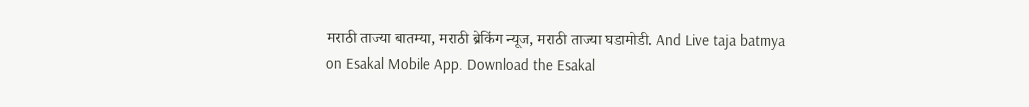मराठी ताज्या बातम्या, मराठी ब्रेकिंग न्यूज, मराठी ताज्या घडामोडी. And Live taja batmya on Esakal Mobile App. Download the Esakal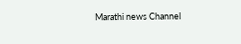Marathi news Channel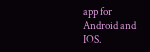app for Android and IOS.